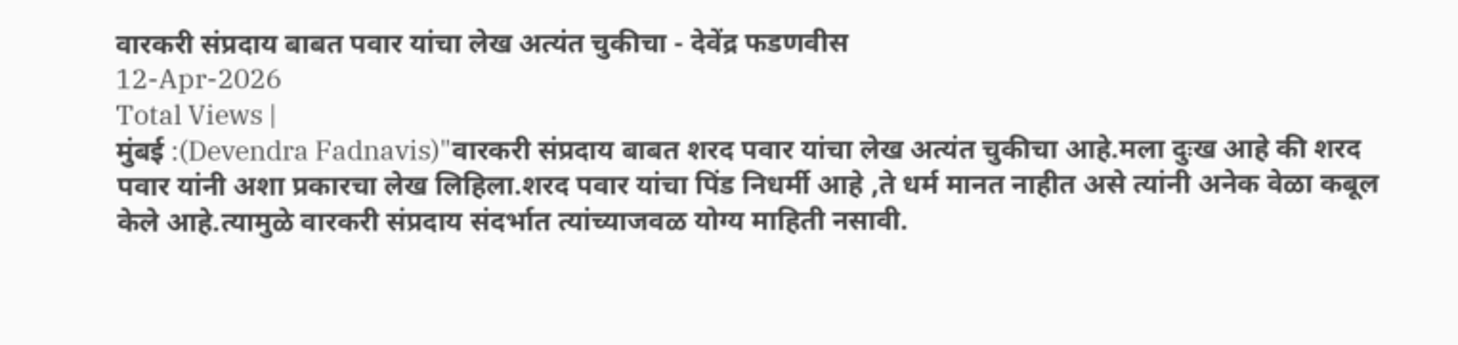वारकरी संप्रदाय बाबत पवार यांचा लेख अत्यंत चुकीचा - देवेंद्र फडणवीस
12-Apr-2026
Total Views |
मुंबई :(Devendra Fadnavis)"वारकरी संप्रदाय बाबत शरद पवार यांचा लेख अत्यंत चुकीचा आहे.मला दुःख आहे की शरद पवार यांनी अशा प्रकारचा लेख लिहिला.शरद पवार यांचा पिंड निधर्मी आहे ,ते धर्म मानत नाहीत असे त्यांनी अनेक वेळा कबूल केले आहे.त्यामुळे वारकरी संप्रदाय संदर्भात त्यांच्याजवळ योग्य माहिती नसावी.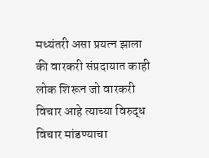मध्यंतरी असा प्रयत्न झाला की वारकरी संप्रदायात काही लोक शिरून जो वारकरी विचार आहे त्याच्या विरुद्ध विचार मांडण्याचा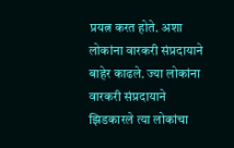प्रयत्न करत होते. अशा लोकांना वारकरी संप्रदायाने बाहेर काढले. ज्या लोकांना वारकरी संप्रदायाने झिडकारले त्या लोकांचा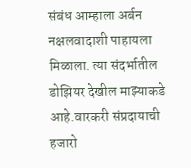संबंध आम्हाला अर्बन नक्षलवादाशी पाहायला मिळाला. त्या संदर्भातील डोझियर देखील माझ्याकडे आहे.वारकरी संप्रदायाची हजारो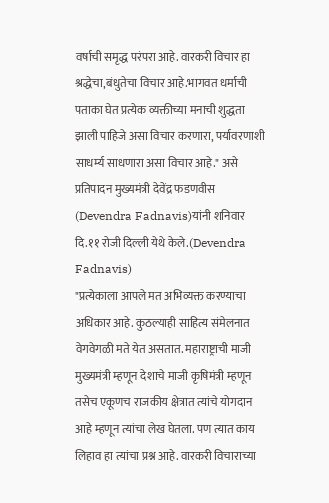वर्षाची समृद्ध परंपरा आहे. वारकरी विचार हा श्रद्धेचा,बंधुतेचा विचार आहे.भागवत धर्माची पताका घेत प्रत्येक व्यक्तीच्या मनाची शुद्धता झाली पाहिजे असा विचार करणारा, पर्यावरणाशी साधर्म्य साधणारा असा विचार आहे." असे प्रतिपादन मुख्यमंत्री देवेंद्र फडणवीस (Devendra Fadnavis)यांनी शनिवार दि.११ रोजी दिल्ली येथे केले.(Devendra Fadnavis)
"प्रत्येकाला आपले मत अभिव्यक्त करण्याचा अधिकार आहे. कुठल्याही साहित्य संमेलनात वेगवेगळी मते येत असतात. महाराष्ट्राची माजी मुख्यमंत्री म्हणून देशाचे माजी कृषिमंत्री म्हणून तसेच एकूणच राजकीय क्षेत्रात त्यांचे योगदान आहे म्हणून त्यांचा लेख घेतला. पण त्यात काय लिहाव हा त्यांचा प्रश्न आहे. वारकरी विचाराच्या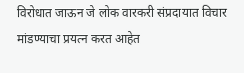विरोधात जाऊन जे लोक वारकरी संप्रदायात विचार मांडण्याचा प्रयत्न करत आहेत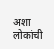अशा लोकांची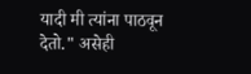यादी मी त्यांना पाठवून देतो." असेही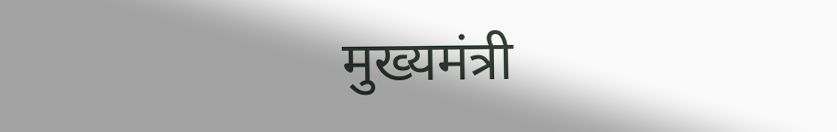मुख्यमंत्री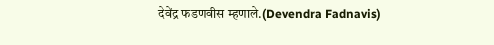देवेंद्र फडणवीस म्हणाले.(Devendra Fadnavis)